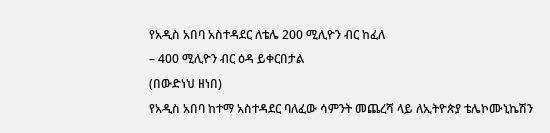የአዲስ አበባ አስተዳደር ለቴሌ 200 ሚሊዮን ብር ከፈለ
– 400 ሚሊዮን ብር ዕዳ ይቀርበታል
(በውድነህ ዘነበ)
የአዲስ አበባ ከተማ አስተዳደር ባለፈው ሳምንት መጨረሻ ላይ ለኢትዮጵያ ቴሌኮሙኒኬሽን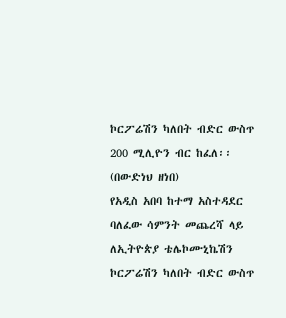ኮርፖሬሽን ካለበት ብድር ውስጥ 200 ሚሊዮን ብር ከፈለ፡፡
(በውድነህ ዘነበ)
የአዲስ አበባ ከተማ አስተዳደር ባለፈው ሳምንት መጨረሻ ላይ ለኢትዮጵያ ቴሌኮሙኒኬሽን ኮርፖሬሽን ካለበት ብድር ውስጥ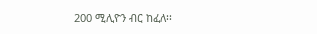200 ሚሊዮን ብር ከፈለ፡፡